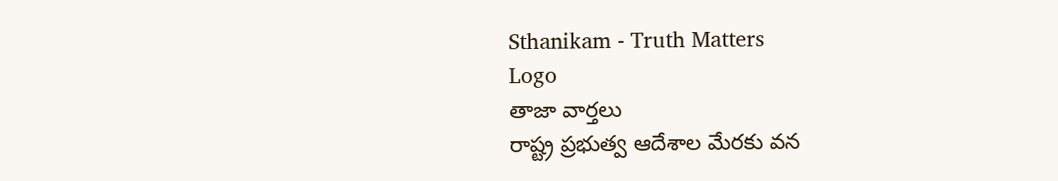Sthanikam - Truth Matters
Logo
తాజా వార్తలు
రాష్ట్ర ప్రభుత్వ ఆదేశాల మేరకు వన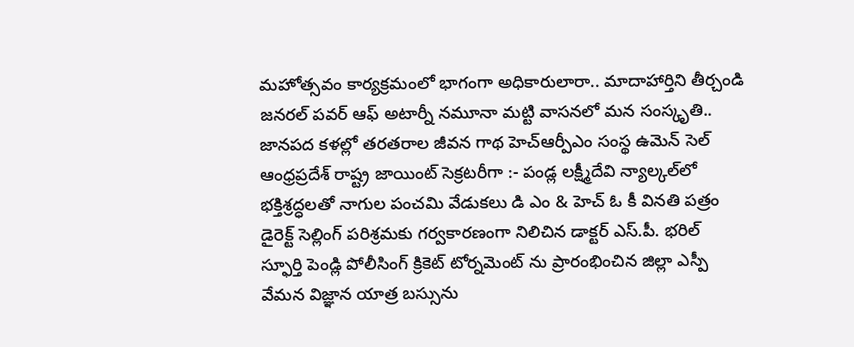మహోత్సవం కార్యక్రమంలో భాగంగా అధికారులారా.. మాదాహార్తిని తీర్చండి జనరల్ పవర్ ఆఫ్ అటార్నీ నమూనా మట్టి వాసనలో మన సంస్కృతి.. జానపద కళల్లో తరతరాల జీవన గాథ హెచ్ఆర్పీఎం సంస్థ ఉమెన్ సెల్ ఆంధ్రప్రదేశ్ రాష్ట్ర జాయింట్ సెక్రటరీగా :- పండ్ల లక్ష్మీదేవి న్యాల్కల్‌లో భక్తిశ్రద్ధలతో నాగుల పంచమి వేడుకలు డి ఎం & హెచ్ ఓ కీ వినతి పత్రం డైరెక్ట్ సెల్లింగ్ పరిశ్రమకు గర్వకారణంగా నిలిచిన డాక్టర్ ఎస్.పీ. భరిల్ స్ఫూర్తి పెండ్లి పోలీసింగ్ క్రికెట్ టోర్నమెంట్ ను ప్రారంభించిన జిల్లా ఎస్పీ వేమన విజ్ఞాన యాత్ర బస్సును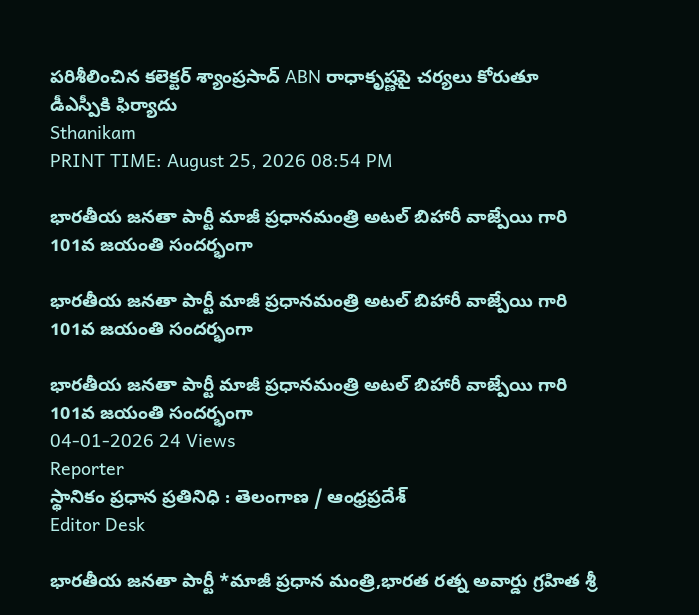పరిశీలించిన కలెక్టర్ శ్యాంప్రసాద్ ABN రాధాకృష్ణపై చర్యలు కోరుతూ డీఎస్పీకి ఫిర్యాదు
Sthanikam
PRINT TIME: August 25, 2026 08:54 PM

భారతీయ జనతా పార్టీ మాజీ ప్రధానమంత్రి అటల్ బిహారీ వాజ్పేయి గారి 101వ జయంతి సందర్భంగా

భారతీయ జనతా పార్టీ మాజీ ప్రధానమంత్రి అటల్ బిహారీ వాజ్పేయి గారి 101వ జయంతి సందర్భంగా

భారతీయ జనతా పార్టీ మాజీ ప్రధానమంత్రి అటల్ బిహారీ వాజ్పేయి గారి 101వ జయంతి సందర్భంగా
04-01-2026 24 Views
Reporter
స్థానికం ప్రధాన ప్రతినిధి : తెలంగాణ / ఆంధ్రప్రదేశ్
Editor Desk

భారతీయ జనతా పార్టీ *మాజీ ప్రధాన మంత్రి,భారత రత్న అవార్డు గ్రహిత శ్రీ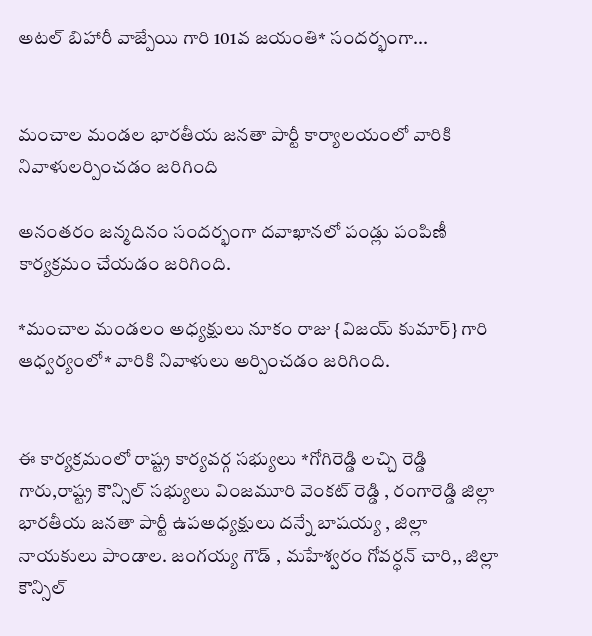అటల్ బిహారీ వాజ్పేయి గారి 101వ జయంతి* సందర్భంగా...


మంచాల మండల భారతీయ జనతా పార్టీ కార్యాలయంలో వారికి నివాళులర్పించడం జరిగింది

అనంతరం జన్మదినం సందర్భంగా దవాఖానలో పండ్లు పంపిణీ కార్యక్రమం చేయడం జరిగింది.

*మంచాల మండలం అధ్యక్షులు నూకం రాజు {విజయ్ కుమార్} గారి ఆధ్వర్యంలో* వారికి నివాళులు అర్పించడం జరిగింది.


ఈ కార్యక్రమంలో రాష్ట్ర కార్యవర్గ సభ్యులు *గోగిరెడ్డి లచ్చి రెడ్డి గారు,రాష్ట్ర కౌన్సిల్ సభ్యులు వింజమూరి వెంకట్ రెడ్డి , రంగారెడ్డి జిల్లా భారతీయ జనతా పార్టీ ఉపఅధ్యక్షులు దన్నే బాషయ్య , జిల్లా నాయకులు పాండాల. జంగయ్య గౌడ్ , మహేశ్వరం గోవర్ధన్ చారి,, జిల్లా కౌన్సిల్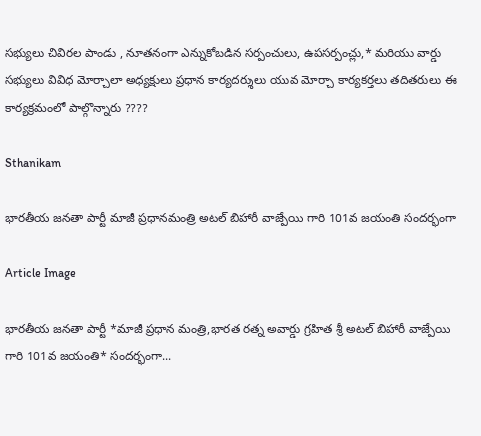సభ్యులు చివిరల పాండు , నూతనంగా ఎన్నుకోబడిన సర్పంచులు, ఉపసర్పంచ్లు,* మరియు వార్డు సభ్యులు వివిధ మోర్చాలా అధ్యక్షులు ప్రధాన కార్యదర్శులు యువ మోర్చా కార్యకర్తలు తదితరులు ఈ కార్యక్రమంలో పాల్గొన్నారు ????

Sthanikam

భారతీయ జనతా పార్టీ మాజీ ప్రధానమంత్రి అటల్ బిహారీ వాజ్పేయి గారి 101వ జయంతి సందర్భంగా

Article Image

భారతీయ జనతా పార్టీ *మాజీ ప్రధాన మంత్రి,భారత రత్న అవార్డు గ్రహిత శ్రీ అటల్ బిహారీ వాజ్పేయి గారి 101వ జయంతి* సందర్భంగా...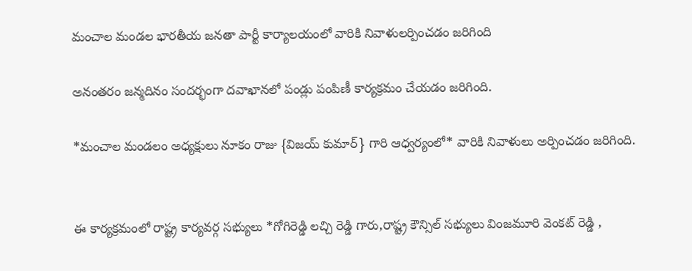మంచాల మండల భారతీయ జనతా పార్టీ కార్యాలయంలో వారికి నివాళులర్పించడం జరిగింది

అనంతరం జన్మదినం సందర్భంగా దవాఖానలో పండ్లు పంపిణీ కార్యక్రమం చేయడం జరిగింది.

*మంచాల మండలం అధ్యక్షులు నూకం రాజు {విజయ్ కుమార్} గారి ఆధ్వర్యంలో* వారికి నివాళులు అర్పించడం జరిగింది.


ఈ కార్యక్రమంలో రాష్ట్ర కార్యవర్గ సభ్యులు *గోగిరెడ్డి లచ్చి రెడ్డి గారు,రాష్ట్ర కౌన్సిల్ సభ్యులు వింజమూరి వెంకట్ రెడ్డి ,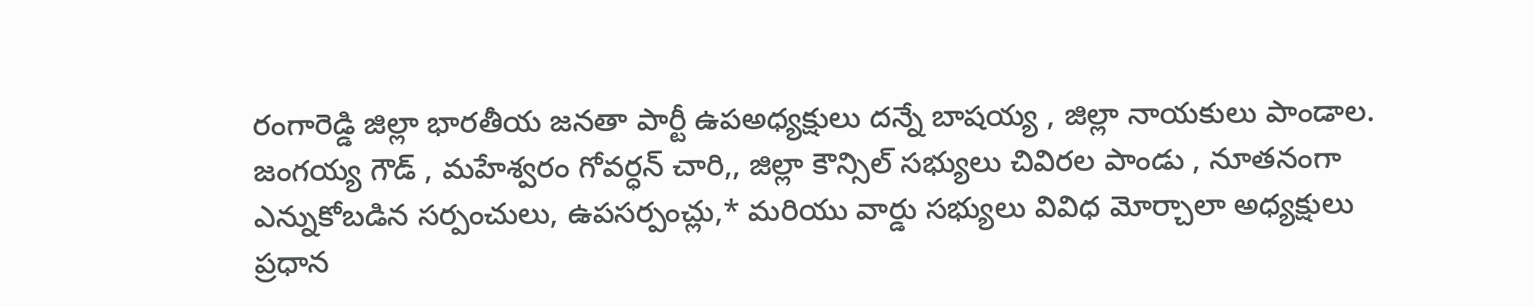రంగారెడ్డి జిల్లా భారతీయ జనతా పార్టీ ఉపఅధ్యక్షులు దన్నే బాషయ్య , జిల్లా నాయకులు పాండాల. జంగయ్య గౌడ్ , మహేశ్వరం గోవర్ధన్ చారి,, జిల్లా కౌన్సిల్ సభ్యులు చివిరల పాండు , నూతనంగా ఎన్నుకోబడిన సర్పంచులు, ఉపసర్పంచ్లు,* మరియు వార్డు సభ్యులు వివిధ మోర్చాలా అధ్యక్షులు ప్రధాన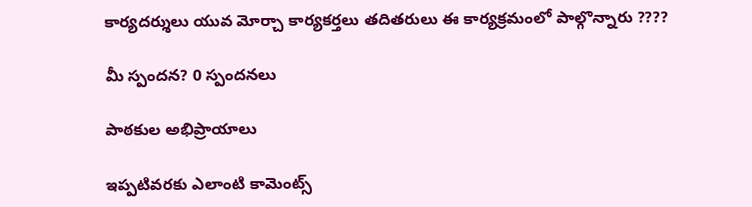కార్యదర్శులు యువ మోర్చా కార్యకర్తలు తదితరులు ఈ కార్యక్రమంలో పాల్గొన్నారు ????

మీ స్పందన? 0 స్పందనలు

పాఠకుల అభిప్రాయాలు

ఇప్పటివరకు ఎలాంటి కామెంట్స్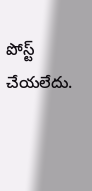పోస్ట్ చేయలేదు.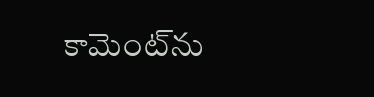కామెంట్‌ను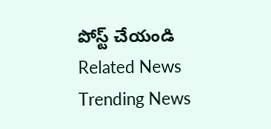పోస్ట్ చేయండి
Related News
Trending News